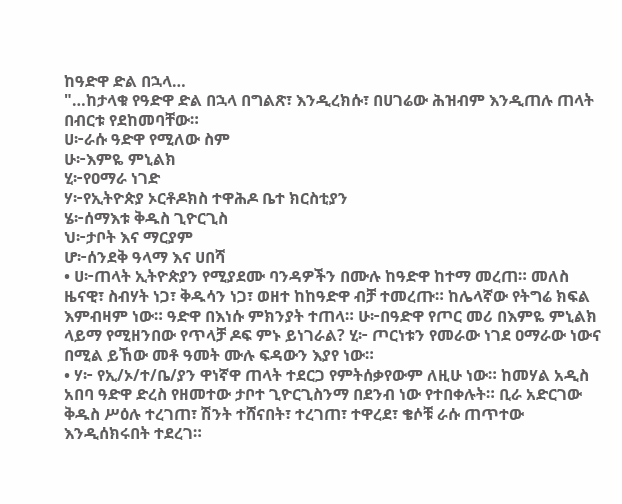ከዓድዋ ድል በኋላ…
"…ከታላቁ የዓድዋ ድል በኋላ በግልጽ፣ እንዲረክሱ፣ በሀገሬው ሕዝብም እንዲጠሉ ጠላት በብርቱ የደከመባቸው።
ሀ፦ራሱ ዓድዋ የሚለው ስም
ሁ፦እምዬ ምኒልክ
ሂ፦የዐማራ ነገድ
ሃ፦የኢትዮጵያ ኦርቶዶክስ ተዋሕዶ ቤተ ክርስቲያን
ሄ፦ሰማእቱ ቅዱስ ጊዮርጊስ
ህ፦ታቦት እና ማርያም
ሆ፦ሰንደቅ ዓላማ እና ሀበሻ
• ሀ፦ጠላት ኢትዮጵያን የሚያደሙ ባንዳዎችን በሙሉ ከዓድዋ ከተማ መረጠ። መለስ ዜናዊ፣ ስብሃት ነጋ፣ ቅዱሳን ነጋ፣ ወዘተ ከከዓድዋ ብቻ ተመረጡ። ከሌላኛው የትግሬ ክፍል እምብዛም ነው። ዓድዋ በእነሱ ምክንያት ተጠላ። ሁ፦በዓድዋ የጦር መሪ በእምዬ ምኒልክ ላይማ የሚዘንበው የጥላቻ ዶፍ ምኑ ይነገራል? ሂ፦ ጦርነቱን የመራው ነገደ ዐማራው ነውና በሚል ይኸው መቶ ዓመት ሙሉ ፍዳውን እያየ ነው።
• ሃ፦ የኢ/ኦ/ተ/ቤ/ያን ዋነኛዋ ጠላት ተደርጋ የምትሰቃየውም ለዚሁ ነው። ከመሃል አዲስ አበባ ዓድዋ ድረስ የዘመተው ታቦተ ጊዮርጊስንማ በደንብ ነው የተበቀሉት። ቢራ አድርገው ቅዱስ ሥዕሉ ተረገጠ፣ ሽንት ተሸናበት፣ ተረገጠ፣ ተዋረደ፣ ቄሶቹ ራሱ ጠጥተው እንዲሰክሩበት ተደረገ።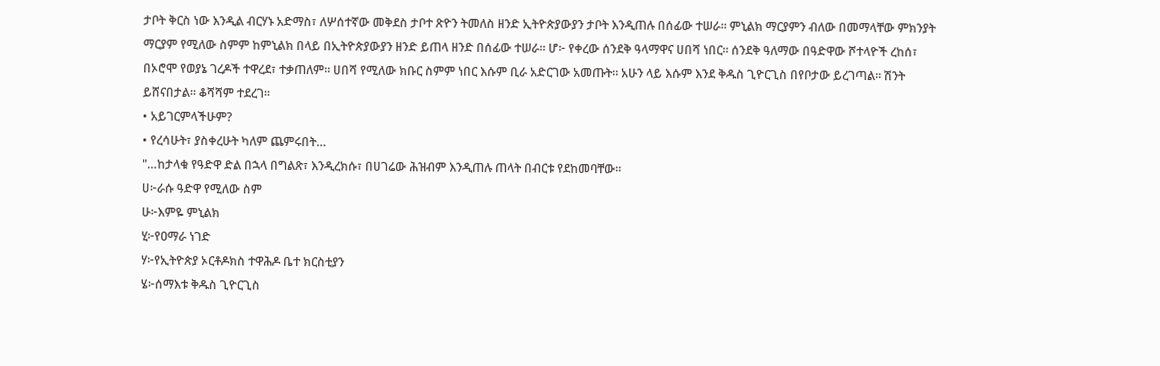ታቦት ቅርስ ነው እንዲል ብርሃኑ አድማስ፣ ለሦሰተኛው መቅደስ ታቦተ ጽዮን ትመለስ ዘንድ ኢትዮጵያውያን ታቦት እንዲጠሉ በሰፊው ተሠራ። ምኒልክ ማርያምን ብለው በመማላቸው ምክንያት ማርያም የሚለው ስምም ከምኒልክ በላይ በኢትዮጵያውያን ዘንድ ይጠላ ዘንድ በሰፊው ተሠራ። ሆ፦ የቀረው ሰንደቅ ዓላማዋና ሀበሻ ነበር። ሰንደቅ ዓለማው በዓድዋው ሾተላዮች ረከሰ፣ በኦሮሞ የወያኔ ገረዶች ተዋረደ፣ ተቃጠለም። ሀበሻ የሚለው ክቡር ስምም ነበር እሱም ቢራ አድርገው አመጡት። አሁን ላይ እሱም እንደ ቅዱስ ጊዮርጊስ በየቦታው ይረገጣል። ሽንት ይሸናበታል። ቆሻሻም ተደረገ።
• አይገርምላችሁም?
• የረሳሁት፣ ያስቀረሁት ካለም ጨምሩበት…
"…ከታላቁ የዓድዋ ድል በኋላ በግልጽ፣ እንዲረክሱ፣ በሀገሬው ሕዝብም እንዲጠሉ ጠላት በብርቱ የደከመባቸው።
ሀ፦ራሱ ዓድዋ የሚለው ስም
ሁ፦እምዬ ምኒልክ
ሂ፦የዐማራ ነገድ
ሃ፦የኢትዮጵያ ኦርቶዶክስ ተዋሕዶ ቤተ ክርስቲያን
ሄ፦ሰማእቱ ቅዱስ ጊዮርጊስ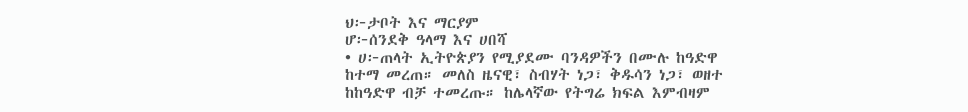ህ፦ታቦት እና ማርያም
ሆ፦ሰንደቅ ዓላማ እና ሀበሻ
• ሀ፦ጠላት ኢትዮጵያን የሚያደሙ ባንዳዎችን በሙሉ ከዓድዋ ከተማ መረጠ። መለስ ዜናዊ፣ ስብሃት ነጋ፣ ቅዱሳን ነጋ፣ ወዘተ ከከዓድዋ ብቻ ተመረጡ። ከሌላኛው የትግሬ ክፍል እምብዛም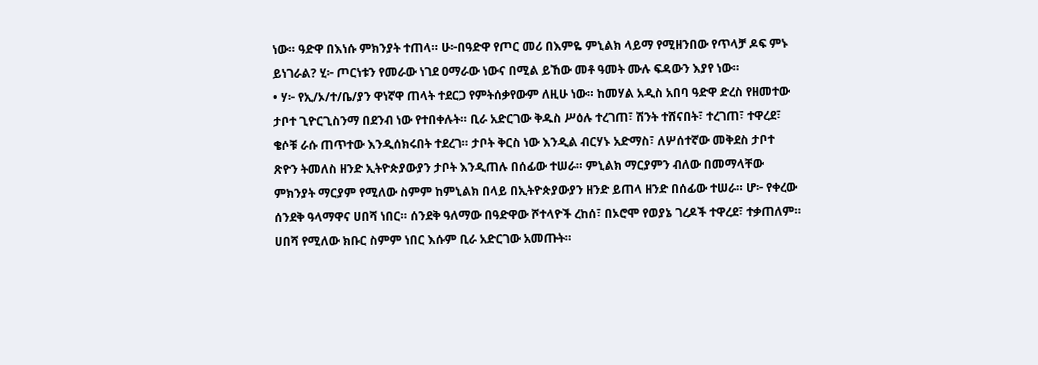ነው። ዓድዋ በእነሱ ምክንያት ተጠላ። ሁ፦በዓድዋ የጦር መሪ በእምዬ ምኒልክ ላይማ የሚዘንበው የጥላቻ ዶፍ ምኑ ይነገራል? ሂ፦ ጦርነቱን የመራው ነገደ ዐማራው ነውና በሚል ይኸው መቶ ዓመት ሙሉ ፍዳውን እያየ ነው።
• ሃ፦ የኢ/ኦ/ተ/ቤ/ያን ዋነኛዋ ጠላት ተደርጋ የምትሰቃየውም ለዚሁ ነው። ከመሃል አዲስ አበባ ዓድዋ ድረስ የዘመተው ታቦተ ጊዮርጊስንማ በደንብ ነው የተበቀሉት። ቢራ አድርገው ቅዱስ ሥዕሉ ተረገጠ፣ ሽንት ተሸናበት፣ ተረገጠ፣ ተዋረደ፣ ቄሶቹ ራሱ ጠጥተው እንዲሰክሩበት ተደረገ። ታቦት ቅርስ ነው እንዲል ብርሃኑ አድማስ፣ ለሦሰተኛው መቅደስ ታቦተ ጽዮን ትመለስ ዘንድ ኢትዮጵያውያን ታቦት እንዲጠሉ በሰፊው ተሠራ። ምኒልክ ማርያምን ብለው በመማላቸው ምክንያት ማርያም የሚለው ስምም ከምኒልክ በላይ በኢትዮጵያውያን ዘንድ ይጠላ ዘንድ በሰፊው ተሠራ። ሆ፦ የቀረው ሰንደቅ ዓላማዋና ሀበሻ ነበር። ሰንደቅ ዓለማው በዓድዋው ሾተላዮች ረከሰ፣ በኦሮሞ የወያኔ ገረዶች ተዋረደ፣ ተቃጠለም። ሀበሻ የሚለው ክቡር ስምም ነበር እሱም ቢራ አድርገው አመጡት።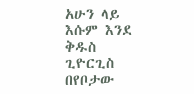አሁን ላይ እሱም እንደ ቅዱስ ጊዮርጊስ በየቦታው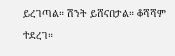ይረገጣል። ሽንት ይሸናበታል። ቆሻሻም ተደረገ።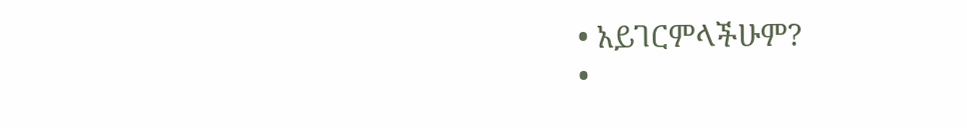• አይገርምላችሁም?
•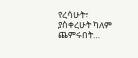የረሳሁት፣ ያስቀረሁት ካለም ጨምሩበት…